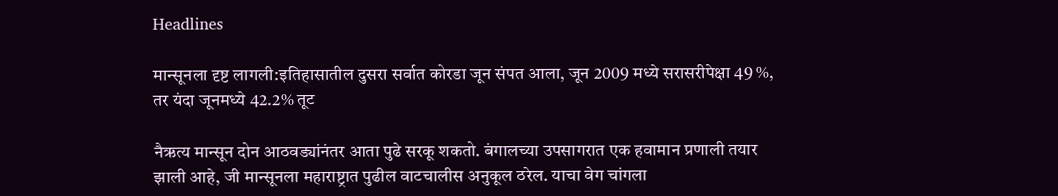Headlines

मान्सूनला दृष्ट लागली:इतिहासातील दुसरा सर्वात कोरडा जून संपत आला, जून 2009 मध्ये सरासरीपेक्षा 49 %, तर यंदा जूनमध्ये 42.2% तूट

नैऋत्य मान्सून दोन आठवड्यांनंतर आता पुढे सरकू शकतो. बंगालच्या उपसागरात एक हवामान प्रणाली तयार झाली आहे, जी मान्सूनला महाराष्ट्रात पुढील वाटचालीस अनुकूल ठरेल. याचा वेग चांगला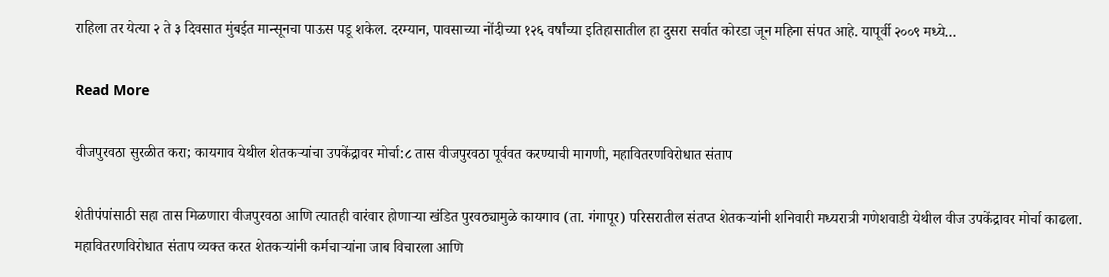राहिला तर येत्या २ ते ३ दिवसात मुंबईत मान्सूनचा पाऊस पडू शकेल. दरम्यान, पावसाच्या नोंदीच्या १२६ वर्षांच्या इतिहासातील हा दुसरा सर्वात कोरडा जून महिना संपत आहे. यापूर्वी २००९ मध्ये…

Read More

वीजपुरवठा सुरळीत करा; कायगाव येथील शेतकऱ्यांचा उपकेंद्रावर मोर्चा:८ तास वीजपुरवठा पूर्ववत करण्याची मागणी, महावितरणविरोधात संताप

शेतीपंपांसाठी सहा तास मिळणारा वीजपुरवठा आणि त्यातही वारंवार होणाऱ्या खंडित पुरवठ्यामुळे कायगाव (ता. गंगापूर) परिसरातील संतप्त शेतकऱ्यांनी शनिवारी मध्यरात्री गणेशवाडी येथील वीज उपकेंद्रावर मोर्चा काढला. महावितरणविरोधात संताप व्यक्त करत शेतकऱ्यांनी कर्मचाऱ्यांना जाब विचारला आणि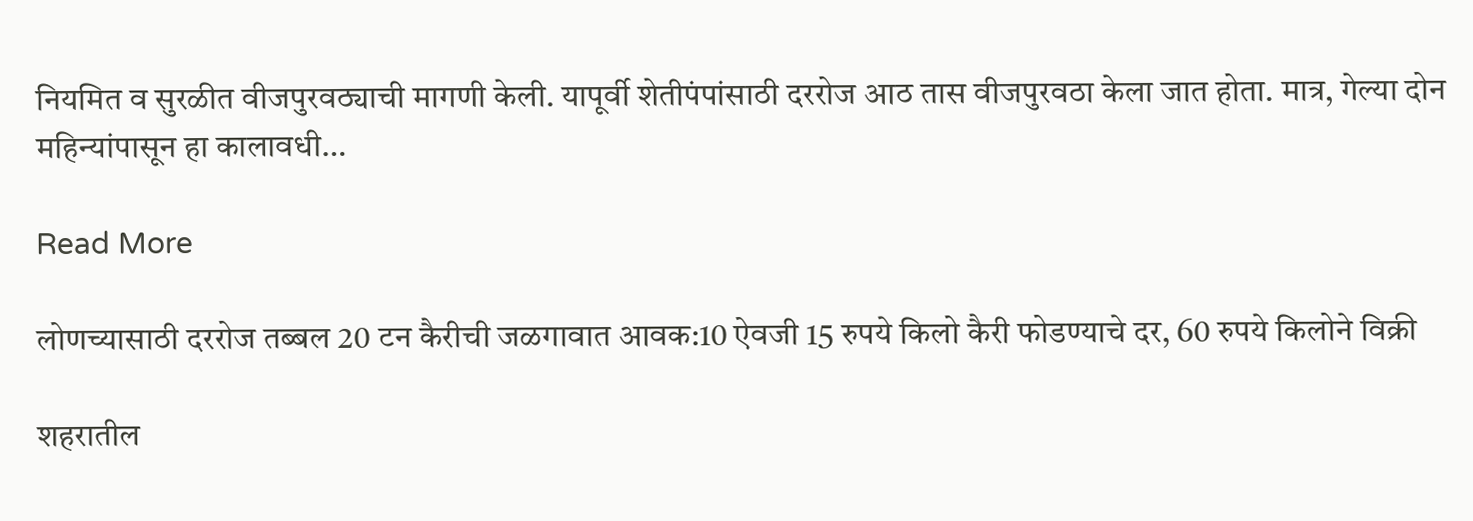नियमित व सुरळीत वीजपुरवठ्याची मागणी केली. यापूर्वी शेतीपंपांसाठी दररोज आठ तास वीजपुरवठा केला जात होता. मात्र, गेल्या दोन महिन्यांपासून हा कालावधी…

Read More

लोणच्यासाठी दररोज तब्बल 20 टन कैरीची जळगावात आवक:10 ऐवजी 15 रुपये किलो कैरी फोडण्याचे दर, 60 रुपये किलोने विक्री

शहरातील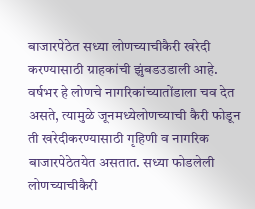बाजारपेठेत सध्या लोणच्याचीकैरी खरेदी करण्यासाठी ग्राहकांची झुंबडउडाली आहे. वर्षभर हे लोणचे नागरिकांच्यातोंडाला चव देत असते, त्यामुळे जूनमध्येलोणच्याची कैरी फोडून ती खरेदीकरण्यासाठी गृहिणी व नागरिक बाजारपेठेतयेत असतात. सध्या फोडलेली लोणच्याचीकैरी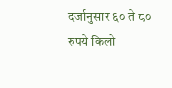दर्जानुसार ६० ते ८० रुपये किलो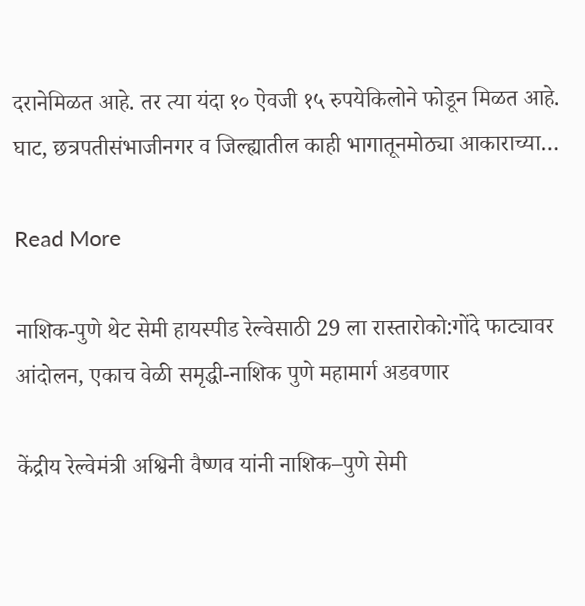दरानेमिळत आहे. तर त्या यंदा १० ऐवजी १५ रुपयेकिलोने फोडून मिळत आहे. घाट, छत्रपतीसंभाजीनगर व जिल्ह्यातील काही भागातूनमोठ्या आकाराच्या…

Read More

नाशिक-पुणे थेट सेमी हायस्पीड रेल्वेसाठी 29 ला रास्तारोको:गोंदे फाट्यावर आंदोलन, एकाच वेळी समृद्धी-नाशिक पुणे महामार्ग अडवणार

केंद्रीय रेल्वेमंत्री अश्विनी वैष्णव यांनी नाशिक–पुणे सेमी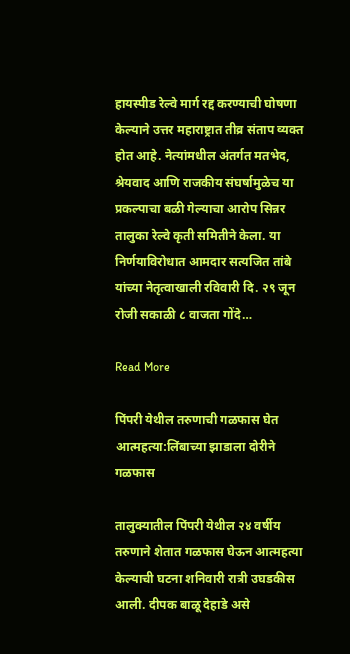हायस्पीड रेल्वे मार्ग रद्द करण्याची घोषणा केल्याने उत्तर महाराष्ट्रात तीव्र संताप व्यक्त होत आहे. नेत्यांमधील अंतर्गत मतभेद, श्रेयवाद आणि राजकीय संघर्षामुळेच या प्रकल्पाचा बळी गेल्याचा आरोप सिन्नर तालुका रेल्वे कृती समितीने केला. या निर्णयाविरोधात आमदार सत्यजित तांबे यांच्या नेतृत्वाखाली रविवारी दि. २९ जून रोजी सकाळी ८ वाजता गोंदे…

Read More

पिंपरी येथील तरुणाची गळफास घेत आत्महत्या:लिंबाच्या झाडाला दोरीने गळफास

तालुक्यातील पिंपरी येथील २४ वर्षीय तरुणाने शेतात गळफास घेऊन आत्महत्या केल्याची घटना शनिवारी रात्री उघडकीस आली. दीपक बाळू देहाडे असे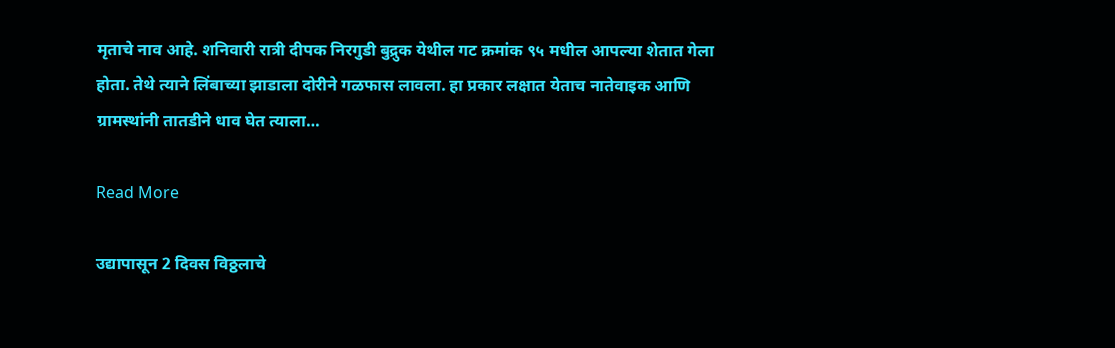मृताचे नाव आहे. शनिवारी रात्री दीपक निरगुडी बुद्रुक येथील गट क्रमांक ९५ मधील आपल्या शेतात गेला होता. तेथे त्याने लिंबाच्या झाडाला दोरीने गळफास लावला. हा प्रकार लक्षात येताच नातेवाइक आणि ग्रामस्थांनी तातडीने धाव घेत त्याला…

Read More

उद्यापासून 2 दिवस विठ्ठलाचे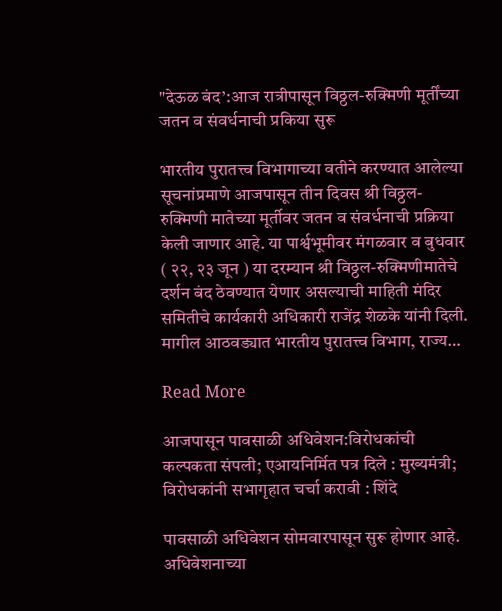"देऊळ बंद’:आज रात्रीपासून विठ्ठल-रुक्मिणी मूर्तींच्या जतन व संवर्धनाची प्रकिया सुरू

भारतीय पुरातत्त्व विभागाच्या वतीने करण्यात आलेल्या सूचनांप्रमाणे आजपासून तीन दिवस श्री विठ्ठल-रुक्मिणी मातेच्या मूर्तीवर जतन व संवर्धनाची प्रक्रिया केली जाणार आहे. या पार्श्वभूमीवर मंगळवार व बुधवार ( २२, २३ जून ) या दरम्यान श्री विठ्ठल-रुक्मिणीमातेचे दर्शन बंद ठेवण्यात येणार असल्याची माहिती मंदिर समितीचे कार्यकारी अधिकारी राजेंद्र शेळके यांनी दिली. मागील आठवड्यात भारतीय पुरातत्त्व विभाग, राज्य…

Read More

आजपासून पावसाळी अधिवेशन:विरोधकांची कल्पकता संपली; एआयनिर्मित पत्र दिले : मुख्यमंत्री; विरोधकांनी सभागृहात चर्चा करावी : शिंदे

पावसाळी अधिवेशन सोमवारपासून सुरू होणार आहे. अधिवेशनाच्या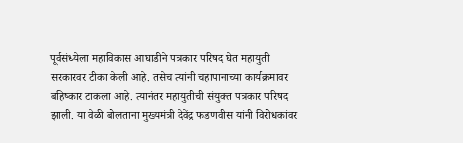पूर्वसंध्येला महाविकास आघाडीने पत्रकार परिषद घेत महायुती सरकारवर टीका केली आहे. तसेच त्यांनी चहापानाच्या कार्यक्रमावर बहिष्कार टाकला आहे. त्यानंतर महायुतीची संयुक्त पत्रकार परिषद झाली. या वेळी बोलताना मुख्यमंत्री देवेंद्र फडणवीस यांनी विरोधकांवर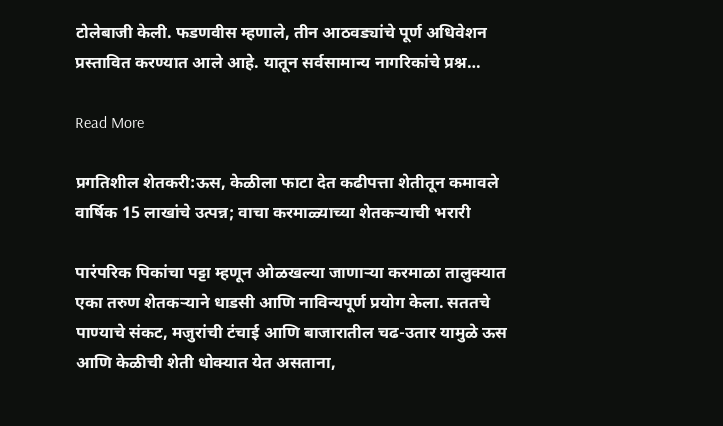टोलेबाजी केली. फडणवीस म्हणाले, तीन आठवड्यांचे पूर्ण अधिवेशन प्रस्तावित करण्यात आले आहे. यातून सर्वसामान्य नागरिकांचे प्रश्न…

Read More

प्रगतिशील शेतकरी:ऊस, केळीला फाटा देत कढीपत्ता शेतीतून कमावले वार्षिक 15 लाखांचे उत्पन्न; वाचा करमाळ्याच्या शेतकऱ्याची भरारी

पारंपरिक पिकांचा पट्टा म्हणून ओळखल्या जाणाऱ्या करमाळा तालुक्यात एका तरुण शेतकऱ्याने धाडसी आणि नाविन्यपूर्ण प्रयोग केला. सततचे पाण्याचे संकट, मजुरांची टंचाई आणि बाजारातील चढ-उतार यामुळे ऊस आणि केळीची शेती धोक्यात येत असताना,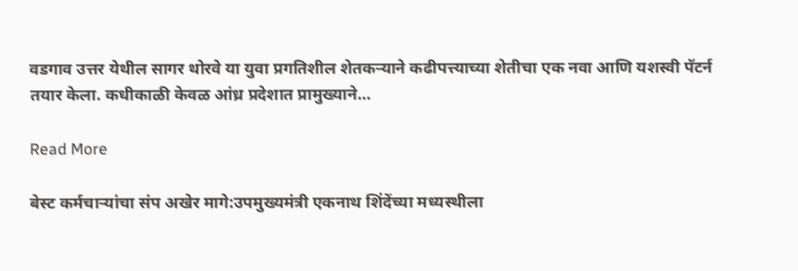वडगाव उत्तर येथील सागर थोरवे या युवा प्रगतिशील शेतकऱ्याने कढीपत्त्याच्या शेतीचा एक नवा आणि यशस्वी पॅटर्न तयार केला. कधीकाळी केवळ आंध्र प्रदेशात प्रामुख्याने…

Read More

बेस्ट कर्मचाऱ्यांचा संप अखेर मागे:उपमुख्यमंत्री एकनाथ शिंदेंच्या मध्यस्थीला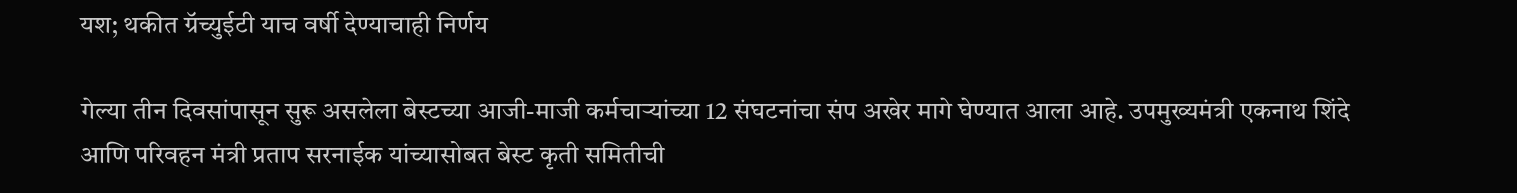यश; थकीत ग्रॅच्युईटी याच वर्षी देण्याचाही निर्णय

गेल्या तीन दिवसांपासून सुरू असलेला बेस्टच्या आजी-माजी कर्मचाऱ्यांच्या 12 संघटनांचा संप अखेर मागे घेण्यात आला आहे. उपमुख्यमंत्री एकनाथ शिंदे आणि परिवहन मंत्री प्रताप सरनाईक यांच्यासोबत बेस्ट कृती समितीची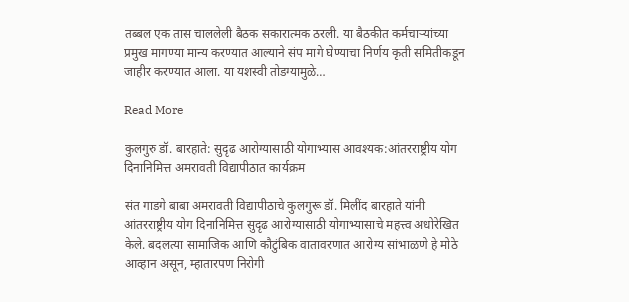तब्बल एक तास चाललेली बैठक सकारात्मक ठरली. या बैठकीत कर्मचाऱ्यांच्या प्रमुख मागण्या मान्य करण्यात आल्याने संप मागे घेण्याचा निर्णय कृती समितीकडून जाहीर करण्यात आला. या यशस्वी तोडग्यामुळे…

Read More

कुलगुरु डॉ. बारहाते: सुदृढ आरोग्यासाठी योगाभ्यास आवश्यक:आंतरराष्ट्रीय योग दिनानिमित्त अमरावती विद्यापीठात कार्यक्रम

संत गाडगे बाबा अमरावती विद्यापीठाचे कुलगुरू डॉ. मिलींद बारहाते यांनी आंतरराष्ट्रीय योग दिनानिमित्त सुदृढ आरोग्यासाठी योगाभ्यासाचे महत्त्व अधोरेखित केले. बदलत्या सामाजिक आणि कौटुंबिक वातावरणात आरोग्य सांभाळणे हे मोठे आव्हान असून, म्हातारपण निरोगी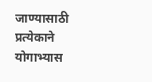जाण्यासाठी प्रत्येकाने योगाभ्यास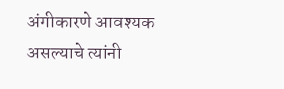अंगीकारणे आवश्यक असल्याचे त्यांनी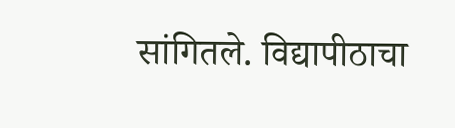सांगितले. विद्यापीठाचा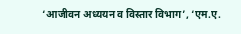‘आजीवन अध्ययन व विस्तार विभाग’, ‘एम.ए.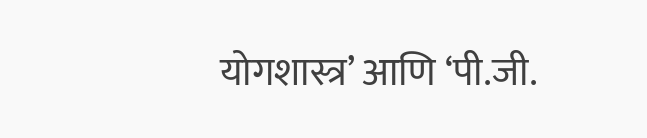योगशास्त्र’ आणि ‘पी.जी.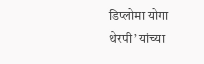डिप्लोमा योगा थेरपी’ यांच्या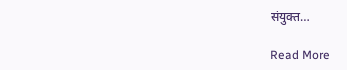संयुक्त…

Read More